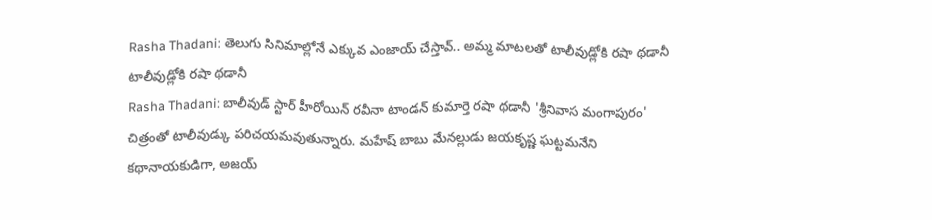Rasha Thadani: తెలుగు సినిమాల్లోనే ఎక్కువ ఎంజాయ్ చేస్తావ్.. అమ్మ మాటలతో టాలీవుడ్లోకి రషా థడానీ
టాలీవుడ్లోకి రషా థడానీ
Rasha Thadani: బాలీవుడ్ స్టార్ హీరోయిన్ రవీనా టాండన్ కుమార్తె రషా థడానీ 'శ్రీనివాస మంగాపురం' చిత్రంతో టాలీవుడ్కు పరిచయమవుతున్నారు. మహేష్ బాబు మేనల్లుడు జయకృష్ణ ఘట్టమనేని కథానాయకుడిగా, అజయ్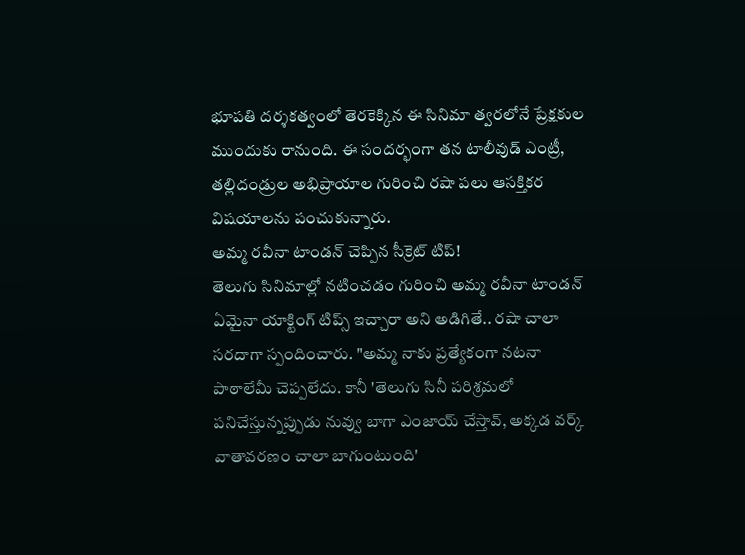భూపతి దర్శకత్వంలో తెరకెక్కిన ఈ సినిమా త్వరలోనే ప్రేక్షకుల ముందుకు రానుంది. ఈ సందర్భంగా తన టాలీవుడ్ ఎంట్రీ, తల్లిదండ్రుల అభిప్రాయాల గురించి రషా పలు ఆసక్తికర విషయాలను పంచుకున్నారు.
అమ్మ రవీనా టాండన్ చెప్పిన సీక్రెట్ టిప్!
తెలుగు సినిమాల్లో నటించడం గురించి అమ్మ రవీనా టాండన్ ఏమైనా యాక్టింగ్ టిప్స్ ఇచ్చారా అని అడిగితే.. రషా చాలా సరదాగా స్పందించారు. "అమ్మ నాకు ప్రత్యేకంగా నటనా పాఠాలేమీ చెప్పలేదు. కానీ 'తెలుగు సినీ పరిశ్రమలో పనిచేస్తున్నప్పుడు నువ్వు బాగా ఎంజాయ్ చేస్తావ్, అక్కడ వర్క్ వాతావరణం చాలా బాగుంటుంది'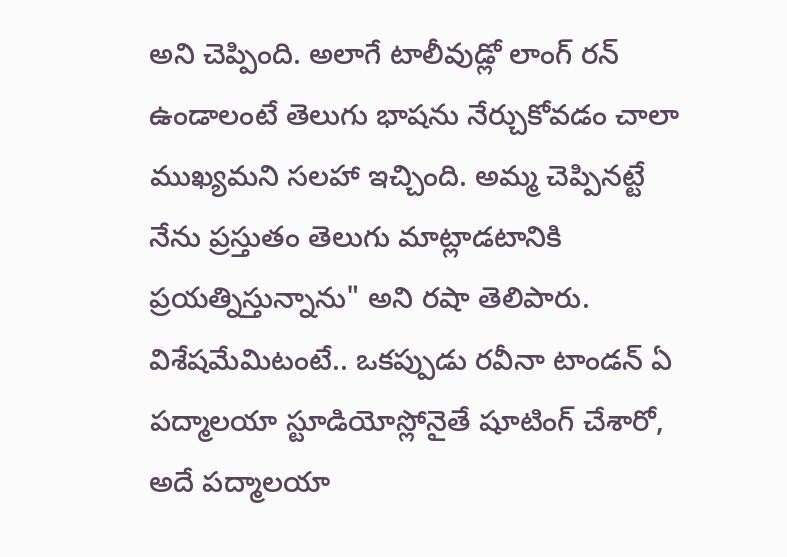అని చెప్పింది. అలాగే టాలీవుడ్లో లాంగ్ రన్ ఉండాలంటే తెలుగు భాషను నేర్చుకోవడం చాలా ముఖ్యమని సలహా ఇచ్చింది. అమ్మ చెప్పినట్టే నేను ప్రస్తుతం తెలుగు మాట్లాడటానికి ప్రయత్నిస్తున్నాను" అని రషా తెలిపారు. విశేషమేమిటంటే.. ఒకప్పుడు రవీనా టాండన్ ఏ పద్మాలయా స్టూడియోస్లోనైతే షూటింగ్ చేశారో, అదే పద్మాలయా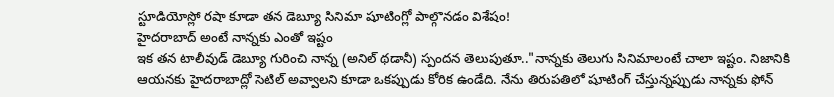స్టూడియోస్లో రషా కూడా తన డెబ్యూ సినిమా షూటింగ్లో పాల్గొనడం విశేషం!
హైదరాబాద్ అంటే నాన్నకు ఎంతో ఇష్టం
ఇక తన టాలీవుడ్ డెబ్యూ గురించి నాన్న (అనిల్ థడానీ) స్పందన తెలుపుతూ.."నాన్నకు తెలుగు సినిమాలంటే చాలా ఇష్టం. నిజానికి ఆయనకు హైదరాబాద్లో సెటిల్ అవ్వాలని కూడా ఒకప్పుడు కోరిక ఉండేది. నేను తిరుపతిలో షూటింగ్ చేస్తున్నప్పుడు నాన్నకు ఫోన్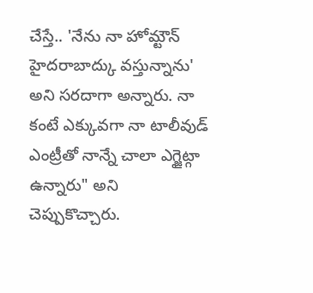చేస్తే.. 'నేను నా హోమ్టౌన్ హైదరాబాద్కు వస్తున్నాను' అని సరదాగా అన్నారు. నా కంటే ఎక్కువగా నా టాలీవుడ్ ఎంట్రీతో నాన్నే చాలా ఎగ్జైట్గా ఉన్నారు" అని చెప్పుకొచ్చారు.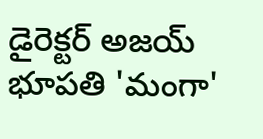డైరెక్టర్ అజయ్ భూపతి 'మంగా'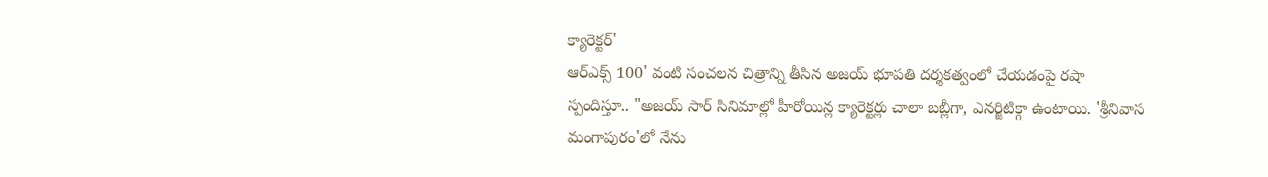క్యారెక్టర్'
ఆర్ఎక్స్ 100' వంటి సంచలన చిత్రాన్ని తీసిన అజయ్ భూపతి దర్శకత్వంలో చేయడంపై రషా స్పందిస్తూ.. "అజయ్ సార్ సినిమాల్లో హీరోయిన్ల క్యారెక్టర్లు చాలా బబ్లీగా, ఎనర్జిటిక్గా ఉంటాయి. 'శ్రీనివాస మంగాపురం'లో నేను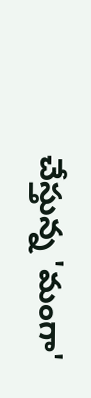చేస్తున్న 'మంగా'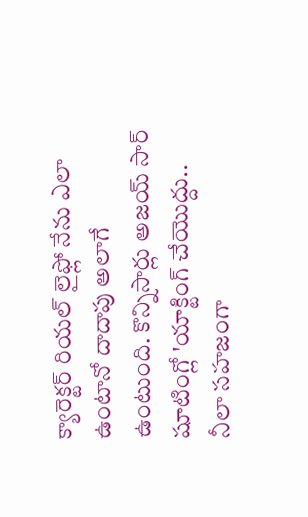క్యారెక్టర్ రియల్ లైఫ్లో నేను ఎలా ఉంటానో దాదాపు అలాగే ఉంటుంది. కొన్నిసార్లు అజయ్ సార్ షూటింగ్లో 'యాక్టింగ్ చేయొద్దు.. నీలా సహజంగా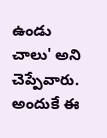ఉండు చాలు' అని చెప్పేవారు. అందుకే ఈ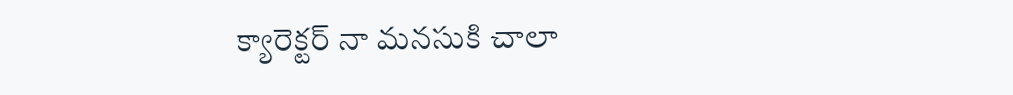క్యారెక్టర్ నా మనసుకి చాలా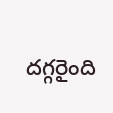దగ్గరైంది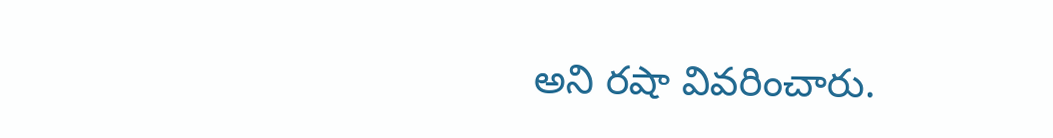అని రషా వివరించారు.